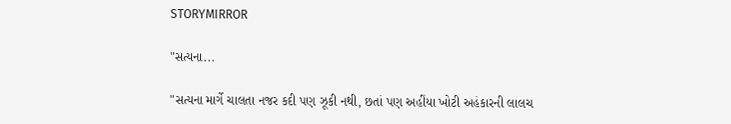STORYMIRROR

"સત્યના...

"સત્યના માર્ગે ચાલતા નજર કદી પણ ઝૂકી નથી, છતાં પણ અહીંયા ખોટી અહંકારની લાલચ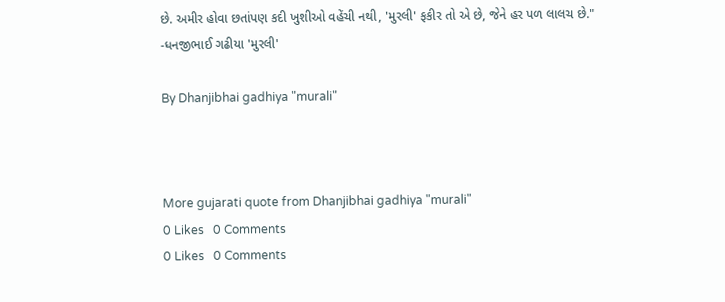છે. અમીર હોવા છતાંપણ કદી ખુશીઓ વહેંચી નથી, 'મુરલી' ફકીર તો એ છે, જેને હર પળ લાલચ છે." -ધનજીભાઈ ગઢીયા 'મુરલી'

By Dhanjibhai gadhiya "murali"



More gujarati quote from Dhanjibhai gadhiya "murali"
0 Likes   0 Comments
0 Likes   0 Comments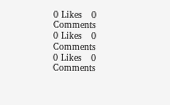0 Likes   0 Comments
0 Likes   0 Comments
0 Likes   0 Comments